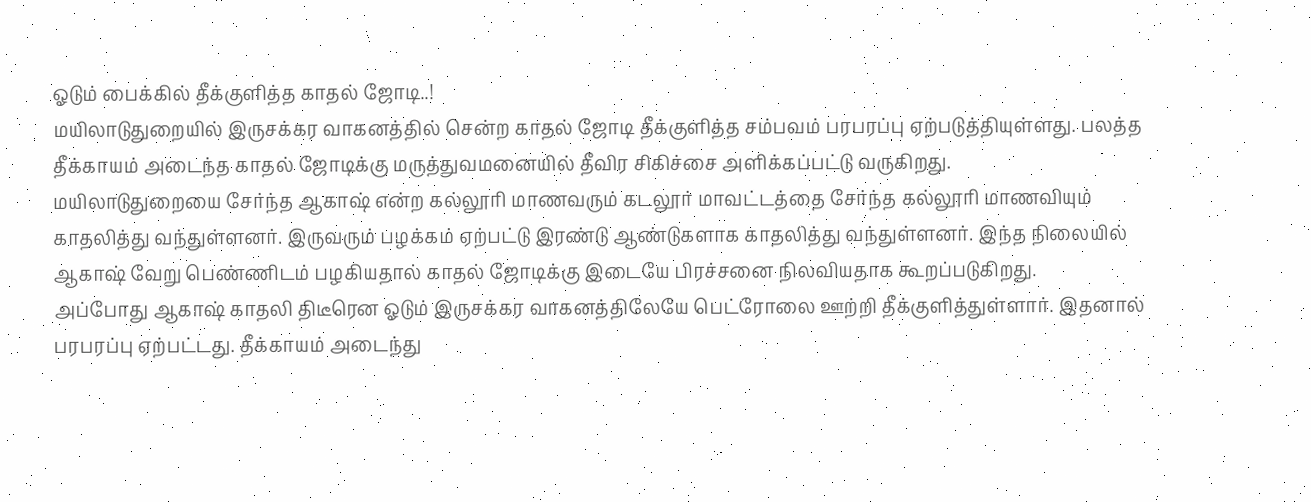ஓடும் பைக்கில் தீக்குளித்த காதல் ஜோடி..!
மயிலாடுதுறையில் இருசக்கர வாகனத்தில் சென்ற காதல் ஜோடி தீக்குளித்த சம்பவம் பரபரப்பு ஏற்படுத்தியுள்ளது. பலத்த தீக்காயம் அடைந்த காதல் ஜோடிக்கு மருத்துவமனையில் தீவிர சிகிச்சை அளிக்கப்பட்டு வருகிறது.
மயிலாடுதுறையை சேர்ந்த ஆகாஷ் என்ற கல்லூரி மாணவரும் கடலூர் மாவட்டத்தை சேர்ந்த கல்லூரி மாணவியும் காதலித்து வந்துள்ளனர். இருவரும் பழக்கம் ஏற்பட்டு இரண்டு ஆண்டுகளாக காதலித்து வந்துள்ளனர். இந்த நிலையில் ஆகாஷ் வேறு பெண்ணிடம் பழகியதால் காதல் ஜோடிக்கு இடையே பிரச்சனை நிலவியதாக கூறப்படுகிறது.
அப்போது ஆகாஷ் காதலி திடீரென ஓடும் இருசக்கர வாகனத்திலேயே பெட்ரோலை ஊற்றி தீக்குளித்துள்ளார். இதனால் பரபரப்பு ஏற்பட்டது. தீக்காயம் அடைந்து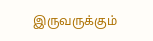இருவருக்கும்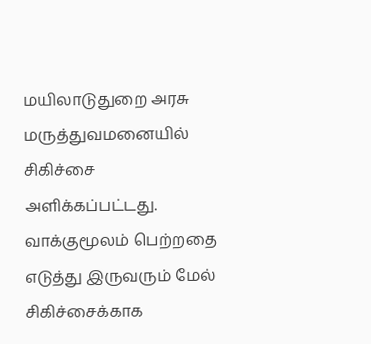மயிலாடுதுறை அரசு மருத்துவமனையில் சிகிச்சை அளிக்கப்பட்டது.
வாக்குமூலம் பெற்றதை எடுத்து இருவரும் மேல் சிகிச்சைக்காக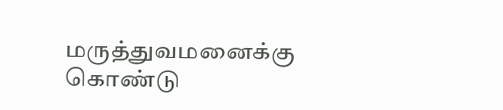மருத்துவமனைக்கு கொண்டு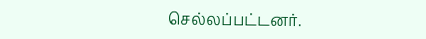செல்லப்பட்டனர்.